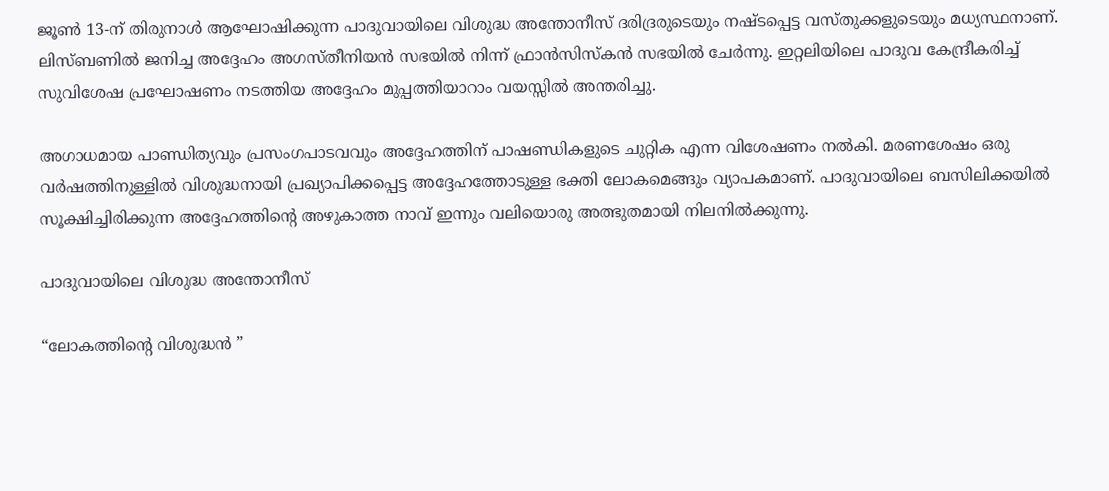ജൂൺ 13-ന് തിരുനാൾ ആഘോഷിക്കുന്ന പാദുവായിലെ വിശുദ്ധ അന്തോനീസ് ദരിദ്രരുടെയും നഷ്ടപ്പെട്ട വസ്തുക്കളുടെയും മധ്യസ്ഥനാണ്. ലിസ്ബണിൽ ജനിച്ച അദ്ദേഹം അഗസ്തീനിയൻ സഭയിൽ നിന്ന് ഫ്രാൻസിസ്കൻ സഭയിൽ ചേർന്നു. ഇറ്റലിയിലെ പാദുവ കേന്ദ്രീകരിച്ച് സുവിശേഷ പ്രഘോഷണം നടത്തിയ അദ്ദേഹം മുപ്പത്തിയാറാം വയസ്സിൽ അന്തരിച്ചു.

അഗാധമായ പാണ്ഡിത്യവും പ്രസംഗപാടവവും അദ്ദേഹത്തിന് പാഷണ്ഡികളുടെ ചുറ്റിക എന്ന വിശേഷണം നൽകി. മരണശേഷം ഒരു വർഷത്തിനുള്ളിൽ വിശുദ്ധനായി പ്രഖ്യാപിക്കപ്പെട്ട അദ്ദേഹത്തോടുള്ള ഭക്തി ലോകമെങ്ങും വ്യാപകമാണ്. പാദുവായിലെ ബസിലിക്കയിൽ സൂക്ഷിച്ചിരിക്കുന്ന അദ്ദേഹത്തിൻ്റെ അഴുകാത്ത നാവ് ഇന്നും വലിയൊരു അത്ഭുതമായി നിലനിൽക്കുന്നു.

പാദുവായിലെ വിശുദ്ധ അന്തോനീസ്

“ലോകത്തിൻ്റെ വിശുദ്ധൻ ”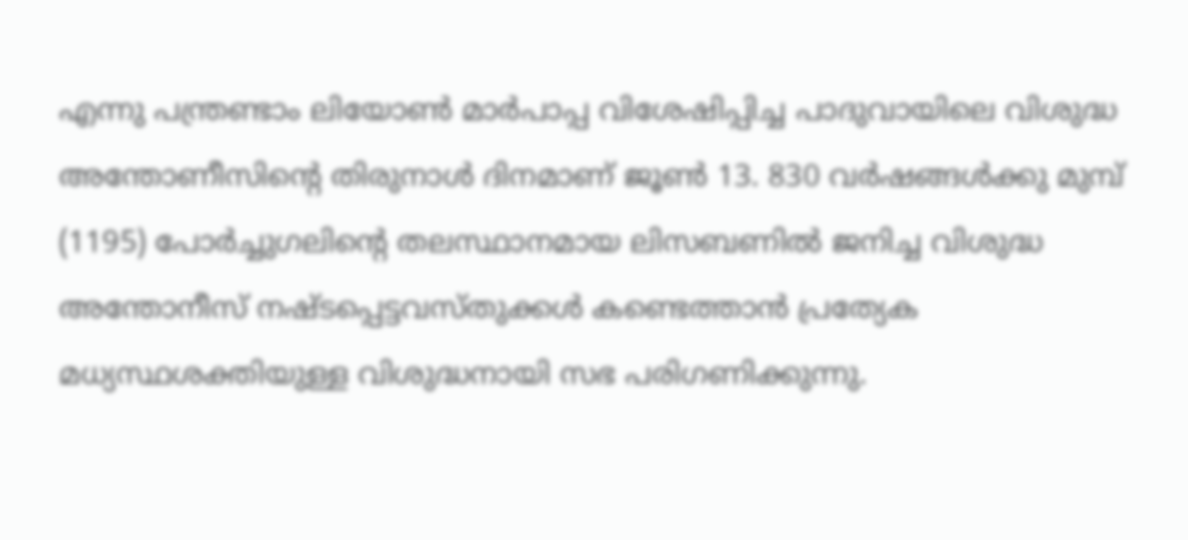എന്നു പന്ത്രണ്ടാം ലിയോൺ മാർപാപ്പ വിശേഷിപ്പിച്ച പാദുവായിലെ വിശുദ്ധ അന്തോണീസിൻ്റെ തിരുനാൾ ദിനമാണ് ജൂൺ 13. 830 വർഷങ്ങൾക്കു മുമ്പ് (1195) പോർച്ചുഗലിൻ്റെ തലസ്ഥാനമായ ലിസബണിൽ ജനിച്ച വിശുദ്ധ അന്തോനീസ് നഷ്ടപ്പെട്ടവസ്തുക്കൾ കണ്ടെത്താൻ പ്രത്യേക മധ്യസ്ഥശക്തിയുള്ള വിശുദ്ധനായി സഭ പരിഗണിക്കുന്നു.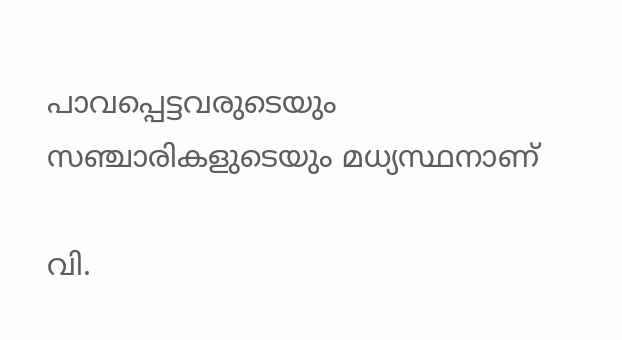പാവപ്പെട്ടവരുടെയും സഞ്ചാരികളുടെയും മധ്യസ്ഥനാണ്

വി.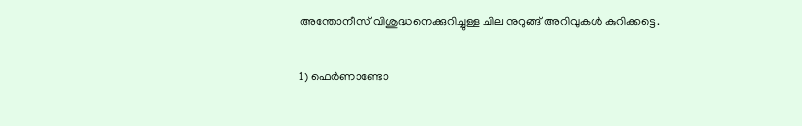അന്തോനീസ് വിശുദ്ധനെക്കുറിച്ചുള്ള ചില നുറുങ്ങ് അറിവുകൾ കുറിക്കട്ടെ.

1) ഫെർണാണ്ടോ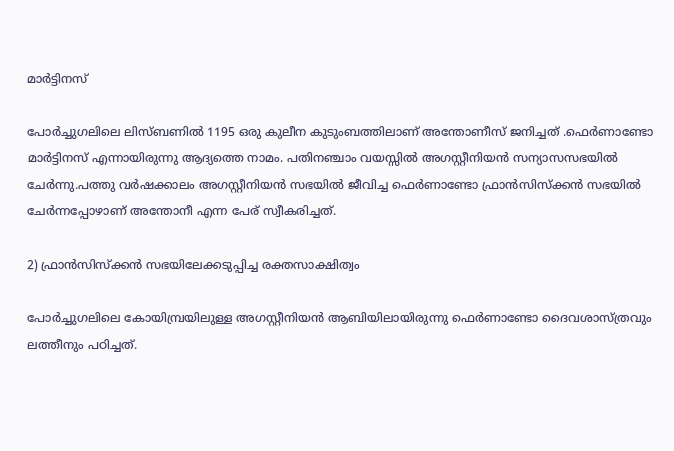മാർട്ടിനസ്

പോർച്ചുഗലിലെ ലിസ്ബണിൽ 1195 ഒരു കുലീന കുടുംബത്തിലാണ് അന്തോണീസ് ജനിച്ചത് .ഫെർണാണ്ടോ മാർട്ടിനസ് എന്നായിരുന്നു ആദ്യത്തെ നാമം. പതിനഞ്ചാം വയസ്സിൽ അഗസ്റ്റീനിയൻ സന്യാസസഭയിൽ ചേർന്നു.പത്തു വർഷക്കാലം അഗസ്റ്റീനിയൻ സഭയിൽ ജീവിച്ച ഫെർണാണ്ടോ ഫ്രാൻസിസ്ക്കൻ സഭയിൽ ചേർന്നപ്പോഴാണ് അന്തോനീ എന്ന പേര് സ്വീകരിച്ചത്.

2) ഫ്രാൻസിസ്ക്കൻ സഭയിലേക്കടുപ്പിച്ച രക്തസാക്ഷിത്വം

പോർച്ചുഗലിലെ കോയിമ്പ്രയിലുള്ള അഗസ്റ്റീനിയൻ ആബിയിലായിരുന്നു ഫെർണാണ്ടോ ദൈവശാസ്ത്രവും ലത്തീനും പഠിച്ചത്.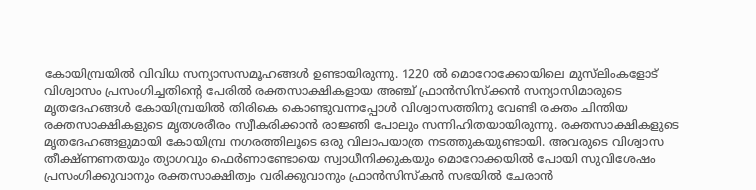കോയിമ്പ്രയിൽ വിവിധ സന്യാസസമൂഹങ്ങൾ ഉണ്ടായിരുന്നു. 1220 ൽ മൊറോക്കോയിലെ മുസ്‌ലിംകളോട് വിശ്വാസം പ്രസംഗിച്ചതിൻ്റെ പേരിൽ രക്തസാക്ഷികളായ അഞ്ച് ഫ്രാൻസിസ്‌ക്കൻ സന്യാസിമാരുടെ മൃതദേഹങ്ങൾ കോയിമ്പ്രയിൽ തിരികെ കൊണ്ടുവന്നപ്പോൾ വിശ്വാസത്തിനു വേണ്ടി രക്തം ചിന്തിയ രക്തസാക്ഷികളുടെ മൃതശരീരം സ്വീകരിക്കാൻ രാജ്ഞി പോലും സന്നിഹിതയായിരുന്നു. രക്തസാക്ഷികളുടെ മൃതദേഹങ്ങളുമായി കോയിമ്പ്ര നഗരത്തിലൂടെ ഒരു വിലാപയാത്ര നടത്തുകയുണ്ടായി. അവരുടെ വിശ്വാസ തീക്ഷ്ണണതയും ത്യാഗവും ഫെർണാണ്ടോയെ സ്വാധീനിക്കുകയും മൊറോക്കയിൽ പോയി സുവിശേഷം പ്രസംഗിക്കുവാനും രക്തസാക്ഷിത്വം വരിക്കുവാനും ഫ്രാൻസിസ്കൻ സഭയിൽ ചേരാൻ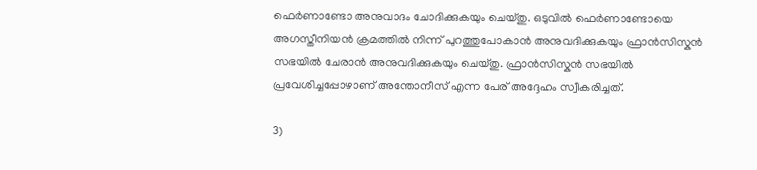ഫെർണാണ്ടോ അനുവാദം ചോദിക്കുകയും ചെയ്തു. ഒടുവിൽ ഫെർണാണ്ടോയെ അഗസ്തീനിയൻ ക്രമത്തിൽ നിന്ന് പുറത്തുപോകാൻ അനുവദിക്കുകയും ഫ്രാൻസിസ്കൻ സഭയിൽ ചേരാൻ അനുവദിക്കുകയും ചെയ്തു. ഫ്രാൻസിസ്കൻ സഭയിൽ പ്രവേശിച്ചപ്പോഴാണ് അന്തോനീസ് എന്ന പേര് അദ്ദേഹം സ്വീകരിച്ചത്.

3)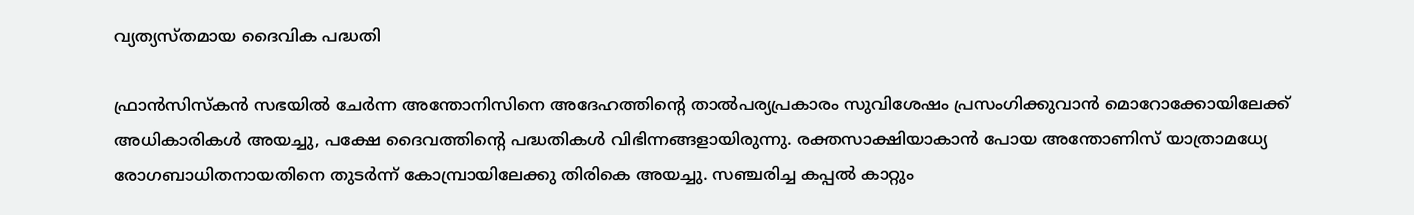വ്യത്യസ്തമായ ദൈവിക പദ്ധതി

ഫ്രാൻസിസ്കൻ സഭയിൽ ചേർന്ന അന്തോനിസിനെ അദേഹത്തിൻ്റെ താൽപര്യപ്രകാരം സുവിശേഷം പ്രസംഗിക്കുവാൻ മൊറോക്കോയിലേക്ക് അധികാരികൾ അയച്ചു, പക്ഷേ ദൈവത്തിൻ്റെ പദ്ധതികൾ വിഭിന്നങ്ങളായിരുന്നു. രക്തസാക്ഷിയാകാൻ പോയ അന്തോണിസ് യാത്രാമധ്യേ രോഗബാധിതനായതിനെ തുടർന്ന് കോമ്പ്രായിലേക്കു തിരികെ അയച്ചു. സഞ്ചരിച്ച കപ്പൽ കാറ്റും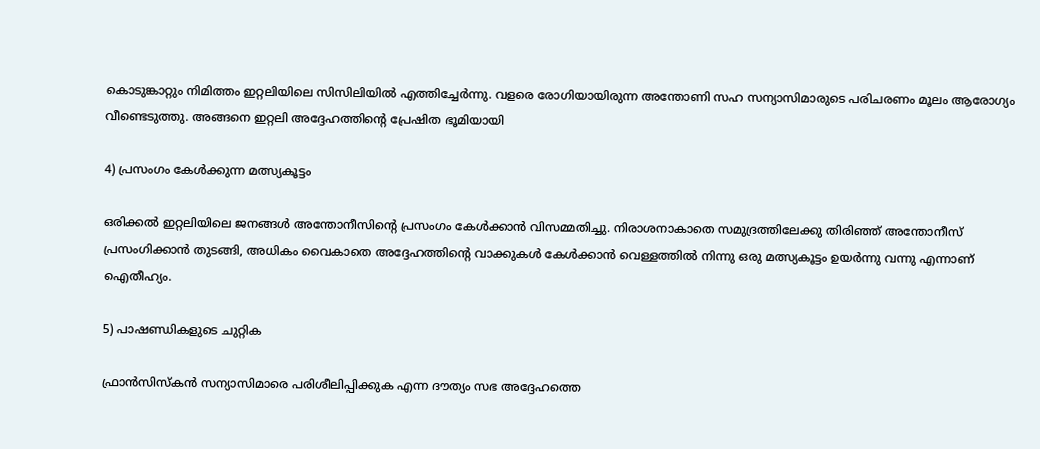കൊടുങ്കാറ്റും നിമിത്തം ഇറ്റലിയിലെ സിസിലിയിൽ എത്തിച്ചേർന്നു. വളരെ രോഗിയായിരുന്ന അന്തോണി സഹ സന്യാസിമാരുടെ പരിചരണം മൂലം ആരോഗ്യം വീണ്ടെടുത്തു. അങ്ങനെ ഇറ്റലി അദ്ദേഹത്തിൻ്റെ പ്രേഷിത ഭൂമിയായി

4) പ്രസംഗം കേൾക്കുന്ന മത്സ്യകൂട്ടം

ഒരിക്കൽ ഇറ്റലിയിലെ ജനങ്ങൾ അന്തോനീസിൻ്റെ പ്രസംഗം കേൾക്കാൻ വിസമ്മതിച്ചു. നിരാശനാകാതെ സമുദ്രത്തിലേക്കു തിരിഞ്ഞ് അന്തോനീസ് പ്രസംഗിക്കാൻ തുടങ്ങി, അധികം വൈകാതെ അദ്ദേഹത്തിൻ്റെ വാക്കുകൾ കേൾക്കാൻ വെള്ളത്തിൽ നിന്നു ഒരു മത്സ്യകൂട്ടം ഉയർന്നു വന്നു എന്നാണ് ഐതീഹ്യം.

5) പാഷണ്ഡികളുടെ ചുറ്റിക

ഫ്രാൻസിസ്കൻ സന്യാസിമാരെ പരിശീലിപ്പിക്കുക എന്ന ദൗത്യം സഭ അദ്ദേഹത്തെ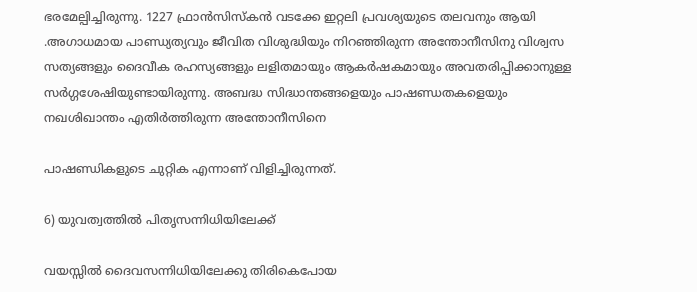ഭരമേല്പിച്ചിരുന്നു. 1227 ഫ്രാൻസിസ്കൻ വടക്കേ ഇറ്റലി പ്രവശ്യയുടെ തലവനും ആയി .അഗാധമായ പാണ്ഡ്യത്യവും ജീവിത വിശുദ്ധിയും നിറഞ്ഞിരുന്ന അന്തോനീസിനു വിശ്വസ സത്യങ്ങളും ദൈവീക രഹസ്യങ്ങളും ലളിതമായും ആകർഷകമായും അവതരിപ്പിക്കാനുള്ള സർഗ്ഗശേഷിയുണ്ടായിരുന്നു. അബദ്ധ സിദ്ധാന്തങ്ങളെയും പാഷണ്ഡതകളെയും നഖശിഖാന്തം എതിർത്തിരുന്ന അന്തോനീസിനെ

പാഷണ്ഡികളുടെ ചുറ്റിക എന്നാണ് വിളിച്ചിരുന്നത്.

6) യുവത്വത്തിൽ പിതൃസന്നിധിയിലേക്ക്

വയസ്സിൽ ദൈവസന്നിധിയിലേക്കു തിരികെപോയ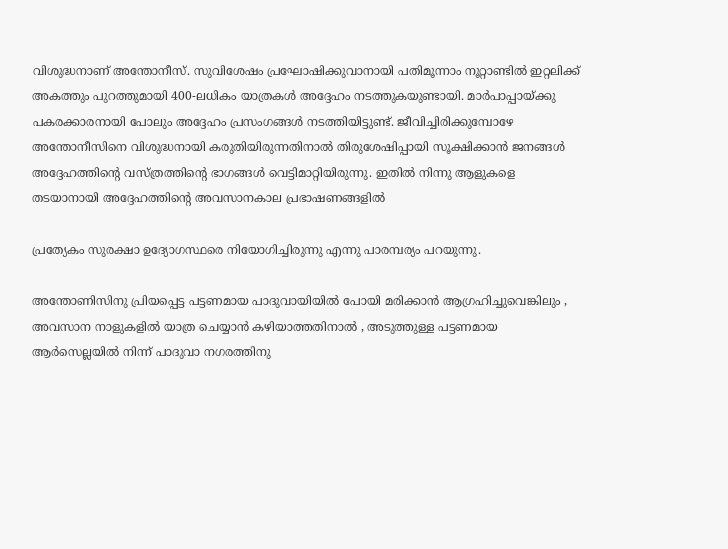വിശുദ്ധനാണ് അന്തോനീസ്. സുവിശേഷം പ്രഘോഷിക്കുവാനായി പതിമൂന്നാം നൂറ്റാണ്ടിൽ ഇറ്റലിക്ക് അകത്തും പുറത്തുമായി 400-ലധികം യാത്രകൾ അദ്ദേഹം നടത്തുകയുണ്ടായി. മാർപാപ്പായ്ക്കു പകരക്കാരനായി പോലും അദ്ദേഹം പ്രസംഗങ്ങൾ നടത്തിയിട്ടുണ്ട്. ജീവിച്ചിരിക്കുമ്പോഴേ അന്തോനീസിനെ വിശുദ്ധനായി കരുതിയിരുന്നതിനാൽ തിരുശേഷിപ്പായി സൂക്ഷിക്കാൻ ജനങ്ങൾ അദ്ദേഹത്തിൻ്റെ വസ്ത്രത്തിൻ്റെ ഭാഗങ്ങൾ വെട്ടിമാറ്റിയിരുന്നു. ഇതിൽ നിന്നു ആളുകളെ തടയാനായി അദ്ദേഹത്തിന്റെ അവസാനകാല പ്രഭാഷണങ്ങളിൽ

പ്രത്യേകം സുരക്ഷാ ഉദ്യോഗസ്ഥരെ നിയോഗിച്ചിരുന്നു എന്നു പാരമ്പര്യം പറയുന്നു.

അന്തോണിസിനു പ്രിയപ്പെട്ട പട്ടണമായ പാദുവായിയിൽ പോയി മരിക്കാൻ ആഗ്രഹിച്ചുവെങ്കിലും , അവസാന നാളുകളിൽ യാത്ര ചെയ്യാൻ കഴിയാത്തതിനാൽ , അടുത്തുള്ള പട്ടണമായ ആർസെല്ലയിൽ നിന്ന് പാദുവാ നഗരത്തിനു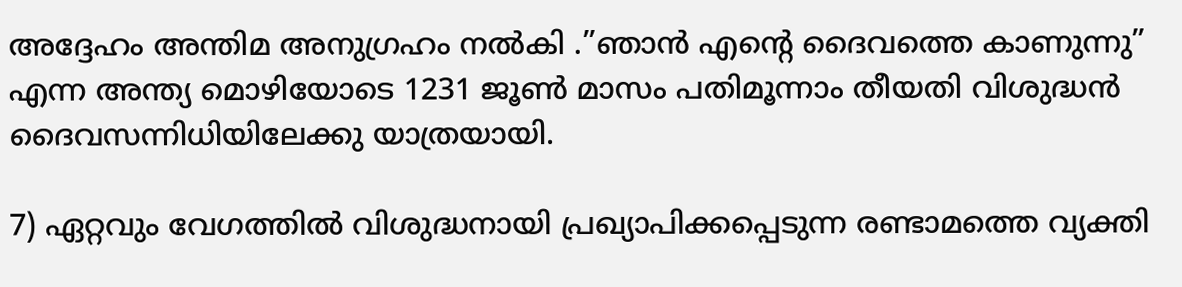അദ്ദേഹം അന്തിമ അനുഗ്രഹം നൽകി .”ഞാൻ എന്റെ ദൈവത്തെ കാണുന്നു” എന്ന അന്ത്യ മൊഴിയോടെ 1231 ജൂൺ മാസം പതിമൂന്നാം തീയതി വിശുദ്ധൻ ദൈവസന്നിധിയിലേക്കു യാത്രയായി.

7) ഏറ്റവും വേഗത്തിൽ വിശുദ്ധനായി പ്രഖ്യാപിക്കപ്പെടുന്ന രണ്ടാമത്തെ വ്യക്തി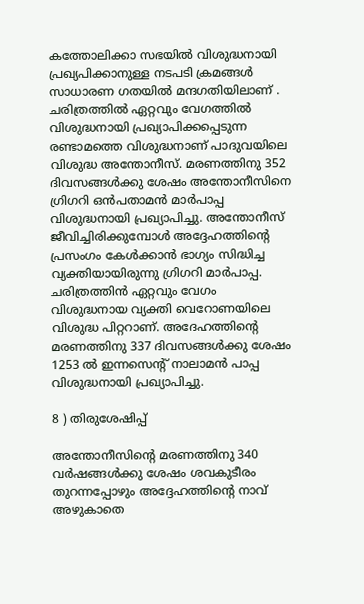കത്തോലിക്കാ സഭയിൽ വിശുദ്ധനായി പ്രഖ്യപിക്കാനുള്ള നടപടി ക്രമങ്ങൾ സാധാരണ ഗതയിൽ മന്ദഗതിയിലാണ് . ചരിത്രത്തിൽ ഏറ്റവും വേഗത്തിൽ വിശുദ്ധനായി പ്രഖ്യാപിക്കപ്പെടുന്ന രണ്ടാമത്തെ വിശുദ്ധനാണ് പാദുവയിലെ വിശുദ്ധ അന്തോനീസ്. മരണത്തിനു 352 ദിവസങ്ങൾക്കു ശേഷം അന്തോനീസിനെ ഗ്രിഗറി ഒൻപതാമൻ മാർപാപ്പ വിശുദ്ധനായി പ്രഖ്യാപിച്ചു. അന്തോനീസ് ജീവിച്ചിരിക്കുമ്പോൾ അദ്ദേഹത്തിൻ്റെ പ്രസംഗം കേൾക്കാൻ ഭാഗ്യം സിദ്ധിച്ച വ്യക്തിയായിരുന്നു ഗ്രിഗറി മാർപാപ്പ. ചരിത്രത്തിൻ ഏറ്റവും വേഗം വിശുദ്ധനായ വ്യക്തി വെറോണയിലെ വിശുദ്ധ പിറ്ററാണ്. അദേഹത്തിൻ്റെ മരണത്തിനു 337 ദിവസങ്ങൾക്കു ശേഷം 1253 ൽ ഇന്നസെൻ്റ് നാലാമൻ പാപ്പ വിശുദ്ധനായി പ്രഖ്യാപിച്ചു.

8 ) തിരുശേഷിപ്പ്

അന്തോനീസിൻ്റെ മരണത്തിനു 340 വർഷങ്ങൾക്കു ശേഷം ശവകുടീരം തുറന്നപ്പോഴും അദ്ദേഹത്തിൻ്റെ നാവ് അഴുകാതെ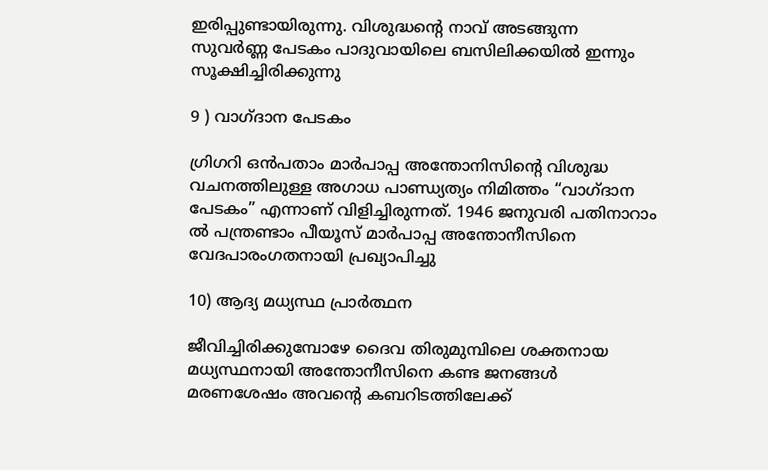ഇരിപ്പുണ്ടായിരുന്നു. വിശുദ്ധൻ്റെ നാവ് അടങ്ങുന്ന സുവർണ്ണ പേടകം പാദുവായിലെ ബസിലിക്കയിൽ ഇന്നും സൂക്ഷിച്ചിരിക്കുന്നു

9 ) വാഗ്ദാന പേടകം

ഗ്രിഗറി ഒൻപതാം മാർപാപ്പ അന്തോനിസിൻ്റെ വിശുദ്ധ വചനത്തിലുള്ള അഗാധ പാണ്ഡ്യത്യം നിമിത്തം “വാഗ്ദാന പേടകം” എന്നാണ് വിളിച്ചിരുന്നത്. 1946 ജനുവരി പതിനാറാം ൽ പന്ത്രണ്ടാം പീയൂസ് മാർപാപ്പ അന്തോനീസിനെ വേദപാരംഗതനായി പ്രഖ്യാപിച്ചു

10) ആദ്യ മധ്യസ്ഥ പ്രാർത്ഥന

ജീവിച്ചിരിക്കുമ്പോഴേ ദൈവ തിരുമുമ്പിലെ ശക്തനായ മധ്യസ്ഥനായി അന്തോനീസിനെ കണ്ട ജനങ്ങൾ മരണശേഷം അവൻ്റെ കബറിടത്തിലേക്ക്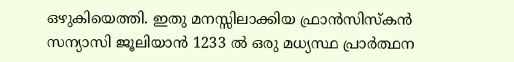ഒഴുകിയെത്തി. ഇതു മനസ്സിലാക്കിയ ഫ്രാൻസിസ്കൻ സന്യാസി ജൂലിയാൻ 1233 ൽ ഒരു മധ്യസ്ഥ പ്രാർത്ഥന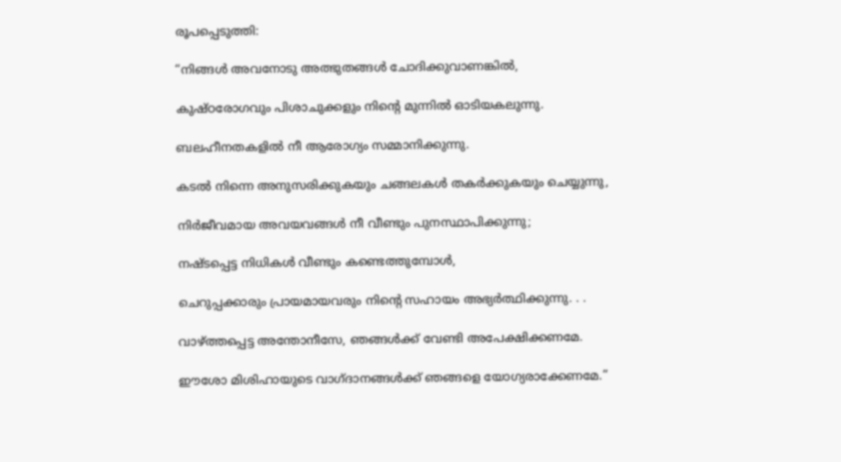രൂപപ്പെടുത്തി:

“നിങ്ങൾ അവനോടു അത്ഭുതങ്ങൾ ചോദിക്കുവാണങ്കിൽ,

കുഷ്ഠരോഗവും പിശാചുക്കളും നിൻ്റെ മുന്നിൽ ഓടിയകലുന്നു.

ബലഹീനതകളിൽ നീ ആരോഗ്യം സമ്മാനിക്കുന്നു.

കടൽ നിന്നെ അനുസരിക്കുകയും ചങ്ങലകൾ തകർക്കുകയും ചെയ്യുന്നു,

നിർജീവമായ അവയവങ്ങൾ നീ വീണ്ടും പുനസ്ഥാപിക്കുന്നു;

നഷ്ടപ്പെട്ട നിധികൾ വീണ്ടും കണ്ടെത്തുമ്പോൾ,

ചെറുപ്പക്കാരും പ്രായമായവരും നിൻ്റെ സഹായം അഭ്യർത്ഥിക്കുന്നു. . .

വാഴ്ത്തപ്പെട്ട അന്തോനീസേ, ഞങ്ങൾക്ക് വേണ്ടി അപേക്ഷിക്കണമേ.

ഈശോ മിശിഹായുടെ വാഗ്ദാനങ്ങൾക്ക് ഞങ്ങളെ യോഗ്യരാക്കേണമേ.”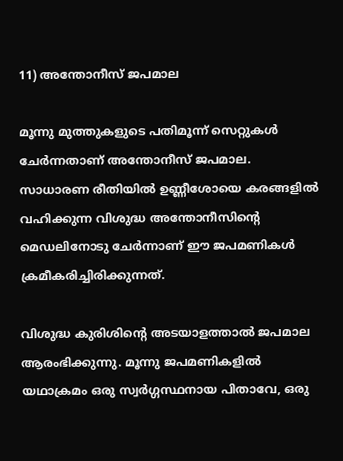11) അന്തോനീസ് ജപമാല

മൂന്നു മുത്തുകളുടെ പതിമൂന്ന് സെറ്റുകൾ ചേർന്നതാണ് അന്തോനീസ് ജപമാല. സാധാരണ രീതിയിൽ ഉണ്ണീശോയെ കരങ്ങളിൽ വഹിക്കുന്ന വിശുദ്ധ അന്തോനീസിൻ്റെ മെഡലിനോടു ചേർന്നാണ് ഈ ജപമണികൾ ക്രമീകരിച്ചിരിക്കുന്നത്.

വിശുദ്ധ കുരിശിൻ്റെ അടയാളത്താൽ ജപമാല ആരംഭിക്കുന്നു. മൂന്നു ജപമണികളിൽ യഥാക്രമം ഒരു സ്വർഗ്ഗസ്ഥനായ പിതാവേ, ഒരു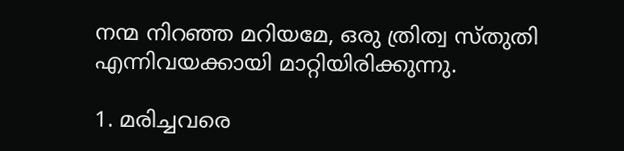നന്മ നിറഞ്ഞ മറിയമേ, ഒരു ത്രിത്വ സ്തുതി എന്നിവയക്കായി മാറ്റിയിരിക്കുന്നു.

1. മരിച്ചവരെ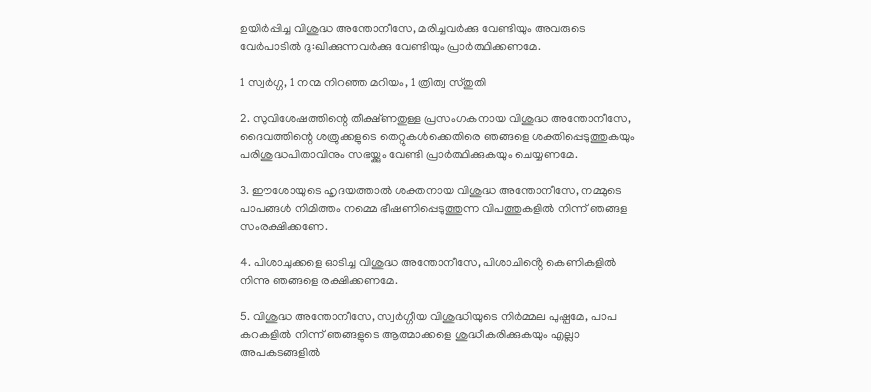ഉയിർപ്പിച്ച വിശുദ്ധ അന്തോനീസേ, മരിച്ചവർക്കു വേണ്ടിയും അവരുടെ വേർപാടിൽ ദു:ഖിക്കുന്നവർക്കു വേണ്ടിയും പ്രാർത്ഥിക്കണമേ.

1 സ്വർഗ്ഗ, 1 നന്മ നിറഞ്ഞ മറിയം, 1 ത്രിത്വ സ്തുതി

2. സുവിശേഷത്തിന്റെ തീക്ഷ്ണതുള്ള പ്രസംഗകനായ വിശുദ്ധ അന്തോനീസേ, ദൈവത്തിന്റെ ശത്രുക്കളുടെ തെറ്റുകൾക്കെതിരെ ഞങ്ങളെ ശക്തിപ്പെടുത്തുകയും പരിശുദ്ധപിതാവിനും സഭയ്ക്കും വേണ്ടി പ്രാർത്ഥിക്കുകയും ചെയ്യണമേ.

3. ഈശോയുടെ ഹൃദയത്താൽ ശക്തനായ വിശുദ്ധ അന്തോനീസേ, നമ്മുടെ പാപങ്ങൾ നിമിത്തം നമ്മെ ഭീഷണിപ്പെടുത്തുന്ന വിപത്തുകളിൽ നിന്ന് ഞങ്ങള സംരക്ഷിക്കണേ.

4. പിശാചുക്കളെ ഓടിച്ച വിശുദ്ധ അന്തോനീസേ, പിശാചിൻ്റെ കെണികളിൽ നിന്നു ഞങ്ങളെ രക്ഷിക്കണമേ.

5. വിശുദ്ധ അന്തോനീസേ, സ്വർഗ്ഗീയ വിശുദ്ധിയുടെ നിർമ്മല പുഷ്പമേ, പാപ കറകളിൽ നിന്ന് ഞങ്ങളുടെ ആത്മാക്കളെ ശുദ്ധീകരിക്കുകയും എല്ലാ അപകടങ്ങളിൽ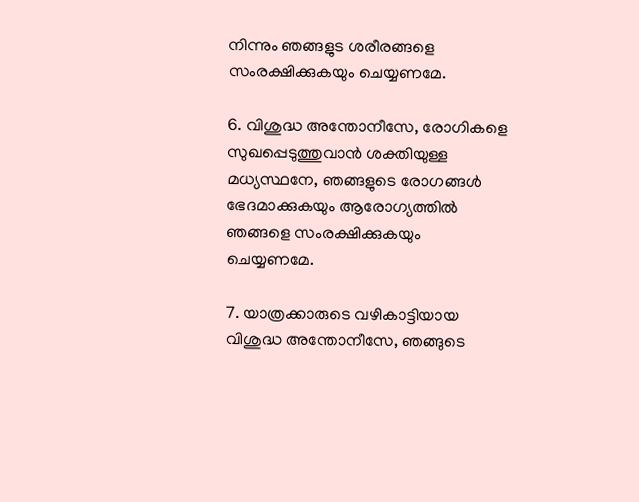നിന്നും ഞങ്ങളുട ശരീരങ്ങളെ സംരക്ഷിക്കുകയും ചെയ്യണമേ.

6. വിശുദ്ധ അന്തോനീസേ, രോഗികളെ സുഖപ്പെടുത്തുവാൻ ശക്തിയുള്ള മധ്യസ്ഥനേ, ഞങ്ങളുടെ രോഗങ്ങൾ ഭേദമാക്കുകയും ആരോഗ്യത്തിൽ ഞങ്ങളെ സംരക്ഷിക്കുകയും ചെയ്യണമേ.

7. യാത്രക്കാരുടെ വഴികാട്ടിയായ വിശുദ്ധ അന്തോനീസേ, ഞങ്ങുടെ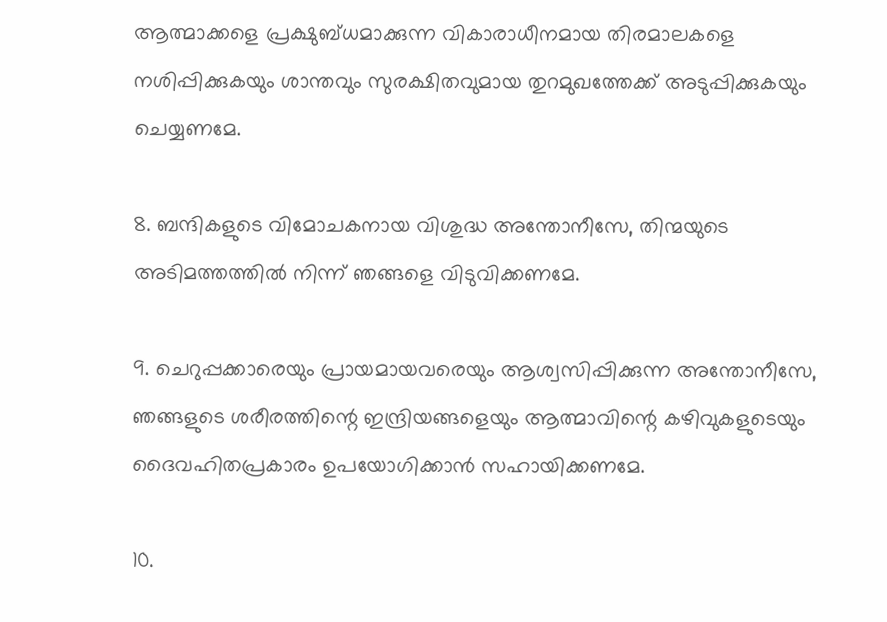ആത്മാക്കളെ പ്രക്ഷുബ്ധമാക്കുന്ന വികാരാധീനമായ തിരമാലകളെ നശിപ്പിക്കുകയും ശാന്തവും സുരക്ഷിതവുമായ തുറമുഖത്തേക്ക് അടുപ്പിക്കുകയും ചെയ്യണമേ.

8. ബന്ദികളുടെ വിമോചകനായ വിശുദ്ധ അന്തോനീസേ, തിന്മയുടെ അടിമത്തത്തിൽ നിന്ന് ഞങ്ങളെ വിടുവിക്കണമേ.

9. ചെറുപ്പക്കാരെയും പ്രായമായവരെയും ആശ്വസിപ്പിക്കുന്ന അന്തോനീസേ, ഞങ്ങളുടെ ശരീരത്തിന്റെ ഇന്ദ്രിയങ്ങളെയും ആത്മാവിന്റെ കഴിവുകളുടെയും ദൈവഹിതപ്രകാരം ഉപയോഗിക്കാൻ സഹായിക്കണമേ.

10.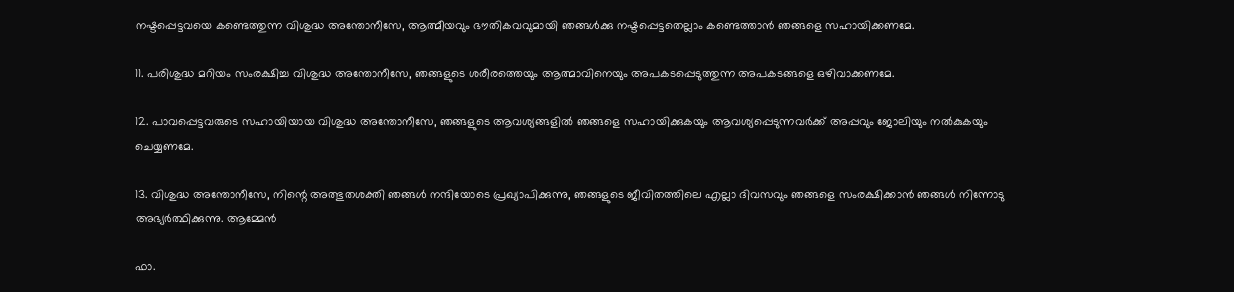നഷ്ടപ്പെട്ടവയെ കണ്ടെത്തുന്ന വിശുദ്ധ അന്തോനീസേ, ആത്മീയവും ഭൗതികവവുമായി ഞങ്ങൾക്കു നഷ്ടപ്പെട്ടതെല്ലാം കണ്ടെത്താൻ ഞങ്ങളെ സഹായിക്കണമേ.

11. പരിശുദ്ധ മറിയം സംരക്ഷിച്ച വിശുദ്ധ അന്തോനീസേ, ഞങ്ങളുടെ ശരീരത്തെയും ആത്മാവിനെയും അപകടപ്പെടുത്തുന്ന അപകടങ്ങളെ ഒഴിവാക്കണമേ.

12. പാവപ്പെട്ടവരുടെ സഹായിയായ വിശുദ്ധ അന്തോനീസേ, ഞങ്ങളുടെ ആവശ്യങ്ങളിൽ ഞങ്ങളെ സഹായിക്കുകയും ആവശ്യപ്പെടുന്നവർക്ക് അപ്പവും ജോലിയും നൽകുകയും ചെയ്യണമേ.

13. വിശുദ്ധ അന്തോനീസേ, നിന്റെ അത്ഭുതശക്തി ഞങ്ങൾ നന്ദിയോടെ പ്രഖ്യാപിക്കുന്നു, ഞങ്ങളുടെ ജീവിതത്തിലെ എല്ലാ ദിവസവും ഞങ്ങളെ സംരക്ഷിക്കാൻ ഞങ്ങൾ നിന്നോടു അഭ്യർത്ഥിക്കുന്നു. ആമ്മേൻ

ഫാ.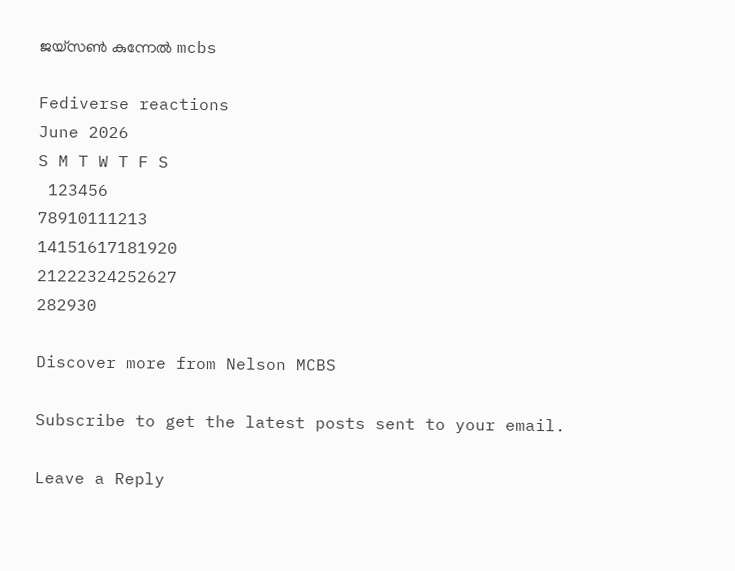ജയ്സൺ കുന്നേൽ mcbs

Fediverse reactions
June 2026
S M T W T F S
 123456
78910111213
14151617181920
21222324252627
282930

Discover more from Nelson MCBS

Subscribe to get the latest posts sent to your email.

Leave a Reply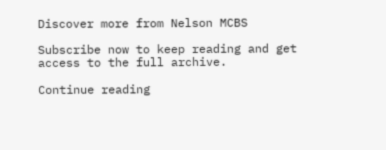Discover more from Nelson MCBS

Subscribe now to keep reading and get access to the full archive.

Continue reading